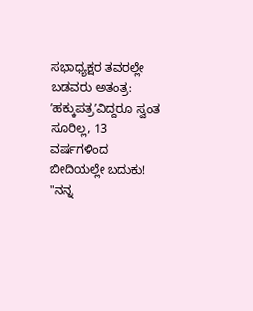ಸಭಾಧ್ಯಕ್ಷರ ತವರಲ್ಲೇ ಬಡವರು ಅತಂತ್ರ: ʼಹಕ್ಕುಪತ್ರʼವಿದ್ದರೂ ಸ್ವಂತ ಸೂರಿಲ್ಲ, 13 ವರ್ಷಗಳಿಂದ ಬೀದಿಯಲ್ಲೇ ಬದುಕು!
"ನನ್ನ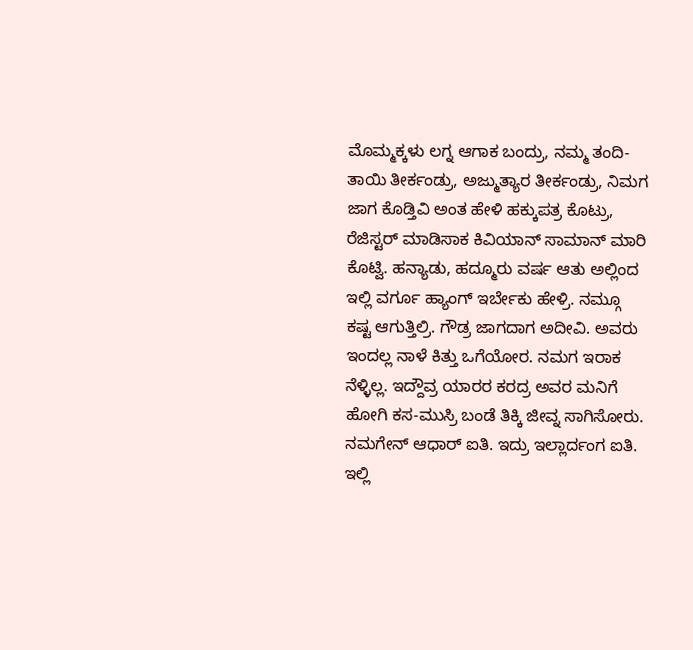ಮೊಮ್ಮಕ್ಕಳು ಲಗ್ನ ಆಗಾಕ ಬಂದ್ರು, ನಮ್ಮ ತಂದಿ-ತಾಯಿ ತೀರ್ಕಂಡ್ರು, ಅಜ್ಮುತ್ಯಾರ ತೀರ್ಕಂಡ್ರು, ನಿಮಗ ಜಾಗ ಕೊಡ್ತಿವಿ ಅಂತ ಹೇಳಿ ಹಕ್ಕುಪತ್ರ ಕೊಟ್ರು, ರೆಜಿಸ್ಟರ್ ಮಾಡಿಸಾಕ ಕಿವಿಯಾನ್ ಸಾಮಾನ್ ಮಾರಿ ಕೊಟ್ವಿ. ಹನ್ಯಾಡು, ಹದ್ಮೂರು ವರ್ಷ ಆತು ಅಲ್ಲಿಂದ ಇಲ್ಲಿ ವರ್ಗೂ ಹ್ಯಾಂಗ್ ಇರ್ಬೇಕು ಹೇಳ್ರಿ. ನಮ್ಗೂ ಕಷ್ಟ ಆಗುತ್ತಿಲ್ರಿ. ಗೌಡ್ರ ಜಾಗದಾಗ ಅದೀವಿ. ಅವರು ಇಂದಲ್ಲ ನಾಳೆ ಕಿತ್ತು ಒಗೆಯೋರ. ನಮಗ ಇರಾಕ ನೆಳ್ಳಿಲ್ಲ. ಇದ್ದೌವ್ರ ಯಾರರ ಕರದ್ರ ಅವರ ಮನಿಗೆ ಹೋಗಿ ಕಸ-ಮುಸ್ರಿ ಬಂಡೆ ತಿಕ್ಕಿ ಜೀವ್ನ ಸಾಗಿಸೋರು. ನಮಗೇನ್ ಆಧಾರ್ ಐತಿ. ಇದ್ರು ಇಲ್ಲಾರ್ದಂಗ ಐತಿ. ಇಲ್ಲಿ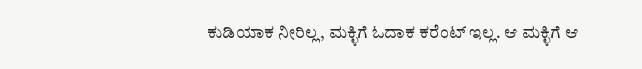ಕುಡಿಯಾಕ ನೀರಿಲ್ಲ, ಮಕ್ಳಿಗೆ ಓದಾಕ ಕರೆಂಟ್ ಇಲ್ಲ. ಆ ಮಕ್ಳಿಗೆ ಆ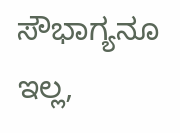ಸೌಭಾಗ್ಯನೂ ಇಲ್ಲ,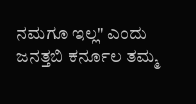ನಮಗೂ ಇಲ್ಲ" ಎಂದು ಜನತ್ತಬಿ ಕರ್ನೂಲ ತಮ್ಮ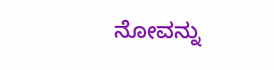ನೋವನ್ನು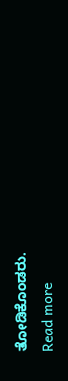ತೋಡಿಕೊಂಡರು.
Read more